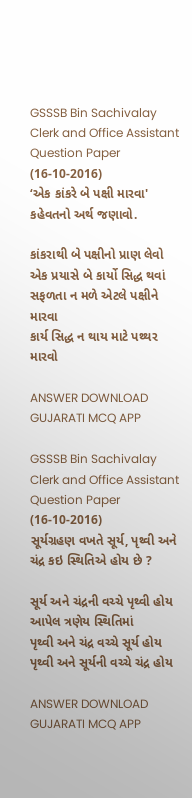GSSSB Bin Sachivalay Clerk and Office Assistant Question Paper (16-10-2016)
‘એક કાંકરે બે પક્ષી મારવા' કહેવતનો અર્થ જણાવો.

કાંકરાથી બે પક્ષીનો પ્રાણ લેવો
એક પ્રયાસે બે કાર્યો સિદ્ધ થવાં
સફળતા ન મળે એટલે પક્ષીને મારવા
કાર્ય સિદ્ધ ન થાય માટે પથ્થર મારવો

ANSWER DOWNLOAD GUJARATI MCQ APP

GSSSB Bin Sachivalay Clerk and Office Assistant Question Paper (16-10-2016)
સૂર્યગ્રહણ વખતે સૂર્ય, પૃથ્વી અને ચંદ્ર કઇ સ્થિતિએ હોય છે ?

સૂર્ય અને ચંદ્રની વચ્ચે પૃથ્વી હોય
આપેલ ત્રણેય સ્થિતિમાં
પૃથ્વી અને ચંદ્ર વચ્ચે સૂર્ય હોય
પૃથ્વી અને સૂર્યની વચ્ચે ચંદ્ર હોય

ANSWER DOWNLOAD GUJARATI MCQ APP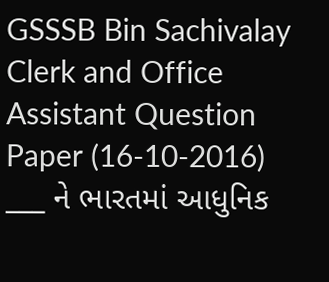GSSSB Bin Sachivalay Clerk and Office Assistant Question Paper (16-10-2016)
___ ને ભારતમાં આધુનિક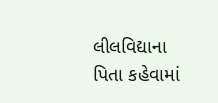લીલવિદ્યાના પિતા કહેવામાં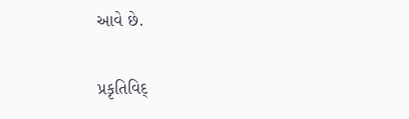આવે છે.

પ્રકૃતિવિદ્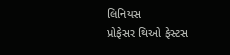લિનિયસ
પ્રોફેસર થિઓ ફેસ્ટસ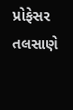પ્રોફેસર તલસાણે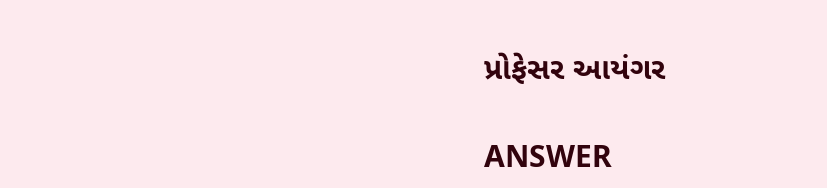પ્રોફેસર આયંગર

ANSWER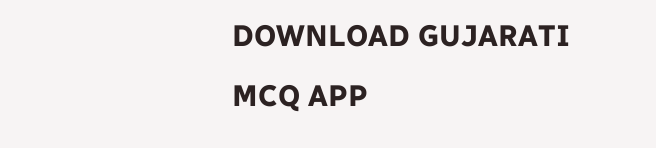DOWNLOAD GUJARATI MCQ APP